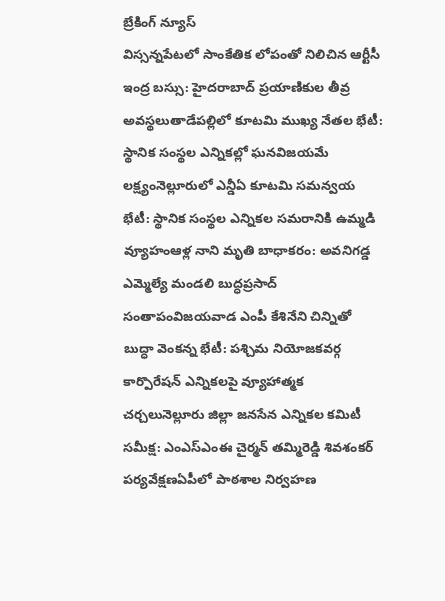బ్రేకింగ్ న్యూస్
విస్సన్నపేటలో సాంకేతిక లోపంతో నిలిచిన ఆర్టీసీ ఇంద్ర బస్సు: హైదరాబాద్ ప్రయాణికుల తీవ్ర అవస్థలుతాడేపల్లిలో కూటమి ముఖ్య నేతల భేటీ: స్థానిక సంస్థల ఎన్నికల్లో ఘనవిజయమే లక్ష్యంనెల్లూరులో ఎన్డీఏ కూటమి సమన్వయ భేటీ: స్థానిక సంస్థల ఎన్నికల సమరానికి ఉమ్మడి వ్యూహంఆళ్ల నాని మృతి బాధాకరం: అవనిగడ్డ ఎమ్మెల్యే మండలి బుద్ధప్రసాద్ సంతాపంవిజయవాడ ఎంపీ కేశినేని చిన్నితో బుద్ధా వెంకన్న భేటీ: పశ్చిమ నియోజకవర్గ కార్పొరేషన్ ఎన్నికలపై వ్యూహాత్మక చర్చలునెల్లూరు జిల్లా జనసేన ఎన్నికల కమిటీ సమీక్ష: ఎంఎస్ఎంఈ చైర్మన్ తమ్మిరెడ్డి శివశంకర్ పర్యవేక్షణఏపీలో పాఠశాల నిర్వహణ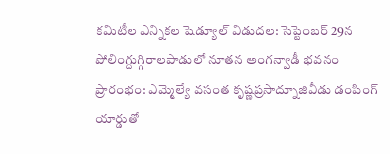కమిటీల ఎన్నికల షెడ్యూల్ విడుదల: సెప్టెంబర్ 29న పోలింగ్దుగ్గిరాలపాడులో నూతన అంగన్వాడీ భవనం ప్రారంభం: ఎమ్మెల్యే వసంత కృష్ణప్రసాద్నూజివీడు డంపింగ్ యార్డుతో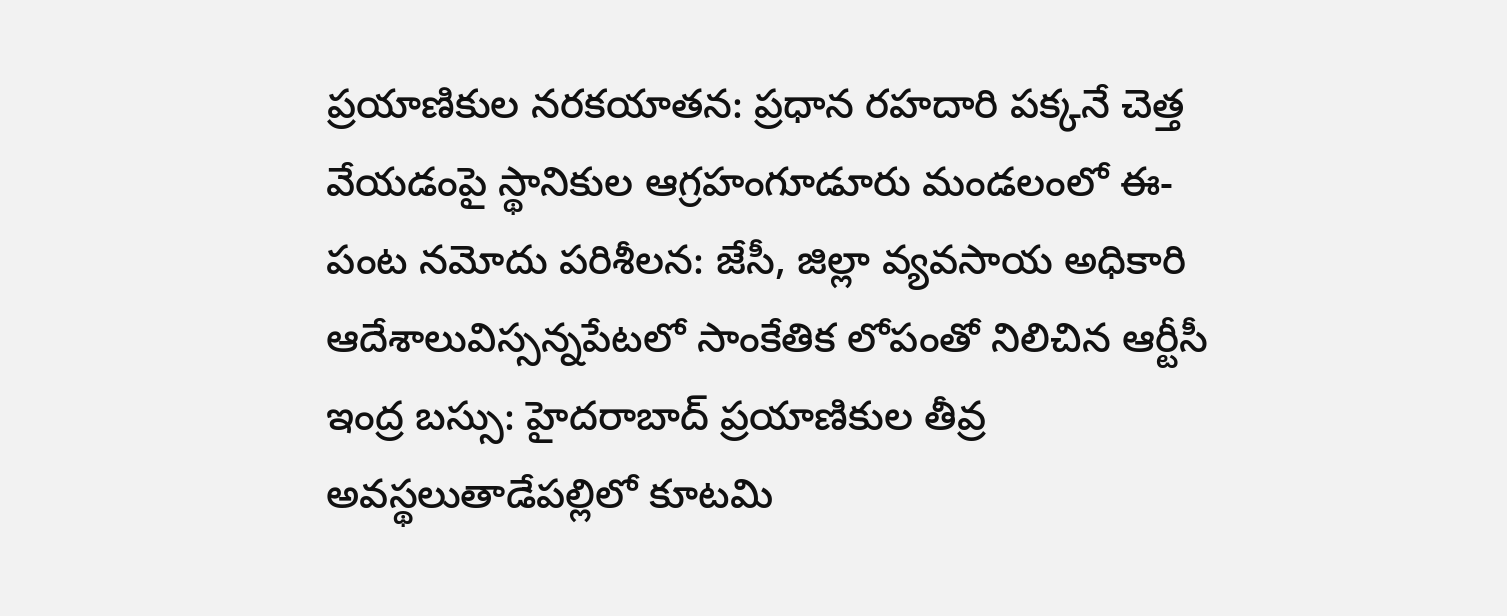ప్రయాణికుల నరకయాతన: ప్రధాన రహదారి పక్కనే చెత్త వేయడంపై స్థానికుల ఆగ్రహంగూడూరు మండలంలో ఈ-పంట నమోదు పరిశీలన: జేసీ, జిల్లా వ్యవసాయ అధికారి ఆదేశాలువిస్సన్నపేటలో సాంకేతిక లోపంతో నిలిచిన ఆర్టీసీ ఇంద్ర బస్సు: హైదరాబాద్ ప్రయాణికుల తీవ్ర అవస్థలుతాడేపల్లిలో కూటమి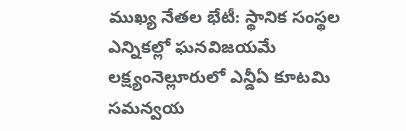ముఖ్య నేతల భేటీ: స్థానిక సంస్థల ఎన్నికల్లో ఘనవిజయమే లక్ష్యంనెల్లూరులో ఎన్డీఏ కూటమి సమన్వయ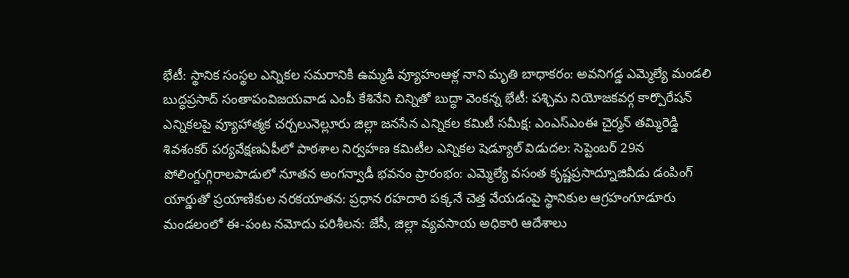భేటీ: స్థానిక సంస్థల ఎన్నికల సమరానికి ఉమ్మడి వ్యూహంఆళ్ల నాని మృతి బాధాకరం: అవనిగడ్డ ఎమ్మెల్యే మండలి బుద్ధప్రసాద్ సంతాపంవిజయవాడ ఎంపీ కేశినేని చిన్నితో బుద్ధా వెంకన్న భేటీ: పశ్చిమ నియోజకవర్గ కార్పొరేషన్ ఎన్నికలపై వ్యూహాత్మక చర్చలునెల్లూరు జిల్లా జనసేన ఎన్నికల కమిటీ సమీక్ష: ఎంఎస్ఎంఈ చైర్మన్ తమ్మిరెడ్డి శివశంకర్ పర్యవేక్షణఏపీలో పాఠశాల నిర్వహణ కమిటీల ఎన్నికల షెడ్యూల్ విడుదల: సెప్టెంబర్ 29న పోలింగ్దుగ్గిరాలపాడులో నూతన అంగన్వాడీ భవనం ప్రారంభం: ఎమ్మెల్యే వసంత కృష్ణప్రసాద్నూజివీడు డంపింగ్ యార్డుతో ప్రయాణికుల నరకయాతన: ప్రధాన రహదారి పక్కనే చెత్త వేయడంపై స్థానికుల ఆగ్రహంగూడూరు మండలంలో ఈ-పంట నమోదు పరిశీలన: జేసీ, జిల్లా వ్యవసాయ అధికారి ఆదేశాలు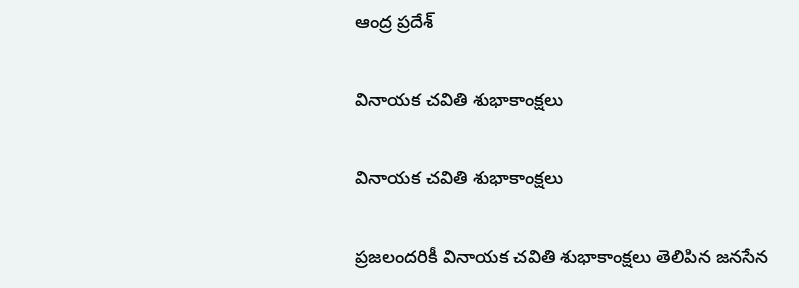ఆంద్ర ప్రదేశ్

వినాయక చవితి శుభాకాంక్షలు

వినాయక చవితి శుభాకాంక్షలు

ప్రజలందరికీ వినాయక చవితి శుభాకాంక్షలు తెలిపిన జనసేన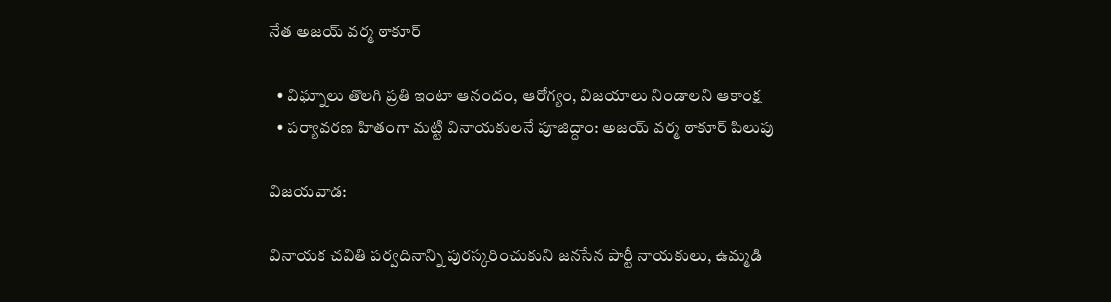నేత అజయ్ వర్మ ఠాకూర్

  • విఘ్నాలు తొలగి ప్రతి ఇంటా ఆనందం, ఆరోగ్యం, విజయాలు నిండాలని ఆకాంక్ష
  • పర్యావరణ హితంగా మట్టి వినాయకులనే పూజిద్దాం: అజయ్ వర్మ ఠాకూర్ పిలుపు

విజయవాడ:

వినాయక చవితి పర్వదినాన్ని పురస్కరించుకుని జనసేన పార్టీ నాయకులు, ఉమ్మడి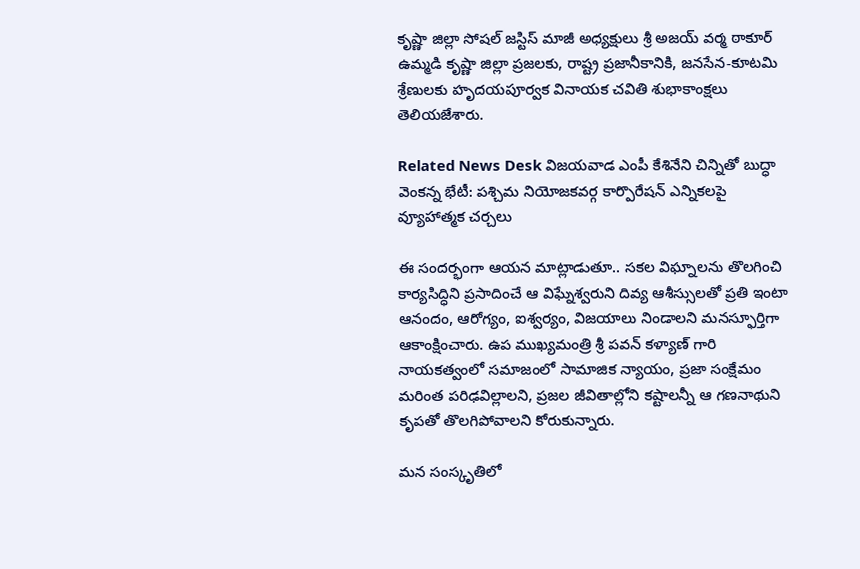కృష్ణా జిల్లా సోషల్ జస్టిస్ మాజీ అధ్యక్షులు శ్రీ అజయ్ వర్మ ఠాకూర్ ఉమ్మడి కృష్ణా జిల్లా ప్రజలకు, రాష్ట్ర ప్రజానీకానికి, జనసేన-కూటమి శ్రేణులకు హృదయపూర్వక వినాయక చవితి శుభాకాంక్షలు తెలియజేశారు.

Related News Desk విజయవాడ ఎంపీ కేశినేని చిన్నితో బుద్ధా వెంకన్న భేటీ: పశ్చిమ నియోజకవర్గ కార్పొరేషన్ ఎన్నికలపై వ్యూహాత్మక చర్చలు

ఈ సందర్భంగా ఆయన మాట్లాడుతూ.. సకల విఘ్నాలను తొలగించి కార్యసిద్ధిని ప్రసాదించే ఆ విఘ్నేశ్వరుని దివ్య ఆశీస్సులతో ప్రతి ఇంటా ఆనందం, ఆరోగ్యం, ఐశ్వర్యం, విజయాలు నిండాలని మనస్ఫూర్తిగా ఆకాంక్షించారు. ఉప ముఖ్యమంత్రి శ్రీ పవన్ కళ్యాణ్ గారి నాయకత్వంలో సమాజంలో సామాజిక న్యాయం, ప్రజా సంక్షేమం మరింత పరిఢవిల్లాలని, ప్రజల జీవితాల్లోని కష్టాలన్నీ ఆ గణనాథుని కృపతో తొలగిపోవాలని కోరుకున్నారు.

మన సంస్కృతిలో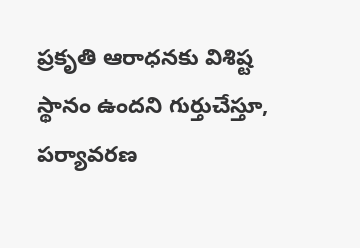ప్రకృతి ఆరాధనకు విశిష్ట స్థానం ఉందని గుర్తుచేస్తూ, పర్యావరణ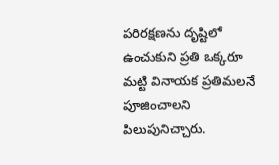పరిరక్షణను దృష్టిలో ఉంచుకుని ప్రతి ఒక్కరూ మట్టి వినాయక ప్రతిమలనే పూజించాలని పిలుపునిచ్చారు.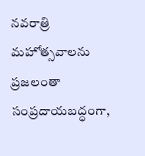నవరాత్రి మహోత్సవాలను ప్రజలంతా సంప్రదాయబద్ధంగా,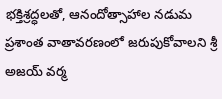భక్తిశ్రద్ధలతో, ఆనందోత్సాహాల నడుమ ప్రశాంత వాతావరణంలో జరుపుకోవాలని శ్రీ అజయ్ వర్మ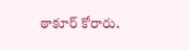ఠాకూర్ కోరారు.